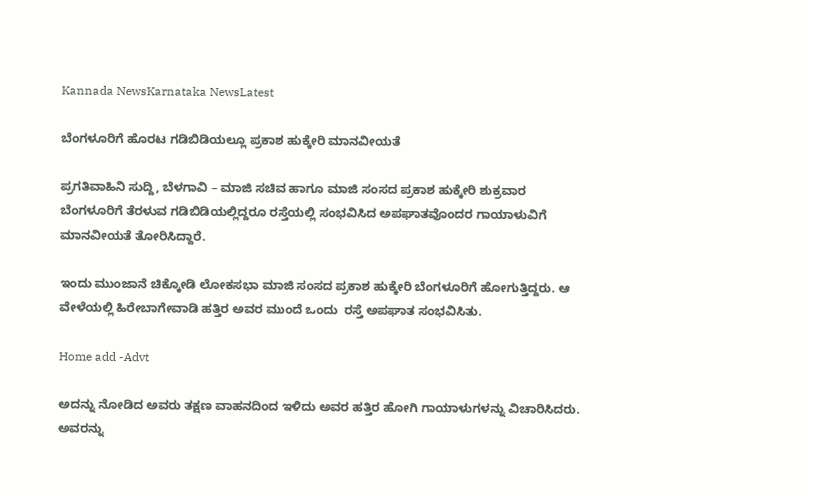Kannada NewsKarnataka NewsLatest

ಬೆಂಗಳೂರಿಗೆ ಹೊರಟ ಗಡಿಬಿಡಿಯಲ್ಲೂ ಪ್ರಕಾಶ ಹುಕ್ಕೇರಿ ಮಾನವೀಯತೆ

ಪ್ರಗತಿವಾಹಿನಿ ಸುದ್ದಿ, ಬೆಳಗಾವಿ – ಮಾಜಿ ಸಚಿವ ಹಾಗೂ ಮಾಜಿ ಸಂಸದ ಪ್ರಕಾಶ ಹುಕ್ಕೇರಿ ಶುಕ್ರವಾರ ಬೆಂಗಳೂರಿಗೆ ತೆರಳುವ ಗಡಿಬಿಡಿಯಲ್ಲಿದ್ದರೂ ರಸ್ತೆಯಲ್ಲಿ ಸಂಭವಿಸಿದ ಅಪಘಾತವೊಂದರ ಗಾಯಾಳುವಿಗೆ ಮಾನವೀಯತೆ ತೋರಿಸಿದ್ದಾರೆ.

ಇಂದು ಮುಂಜಾನೆ ಚಿಕ್ಕೋಡಿ ಲೋಕಸಭಾ ಮಾಜಿ ಸಂಸದ ಪ್ರಕಾಶ ಹುಕ್ಕೇರಿ ಬೆಂಗಳೂರಿಗೆ ಹೋಗುತ್ತಿದ್ದರು. ಆ ವೇಳೆಯಲ್ಲಿ ಹಿರೇಬಾಗೇವಾಡಿ ಹತ್ತಿರ ಅವರ ಮುಂದೆ ಒಂದು  ರಸ್ತೆ ಅಪಘಾತ ಸಂಭವಿಸಿತು.

Home add -Advt

ಅದನ್ನು ನೋಡಿದ ಅವರು ತಕ್ಷಣ ವಾಹನದಿಂದ ಇಳಿದು ಅವರ ಹತ್ತಿರ ಹೋಗಿ ಗಾಯಾಳುಗಳನ್ನು ವಿಚಾರಿಸಿದರು.  ಅವರನ್ನು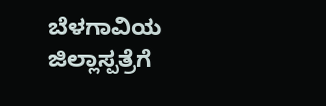ಬೆಳಗಾವಿಯ ಜಿಲ್ಲಾಸ್ಪತ್ರೆಗೆ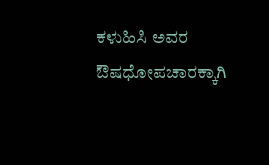ಕಳುಹಿಸಿ ಅವರ ಔಷಧೋಪಚಾರಕ್ಕಾಗಿ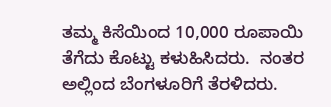ತಮ್ಮ ಕಿಸೆಯಿಂದ 10,000 ರೂಪಾಯಿ ತೆಗೆದು ಕೊಟ್ಟು ಕಳುಹಿಸಿದರು.  ನಂತರ ಅಲ್ಲಿಂದ ಬೆಂಗಳೂರಿಗೆ ತೆರಳಿದರು.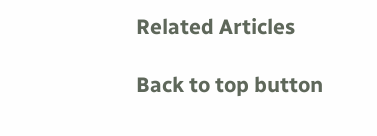Related Articles

Back to top button